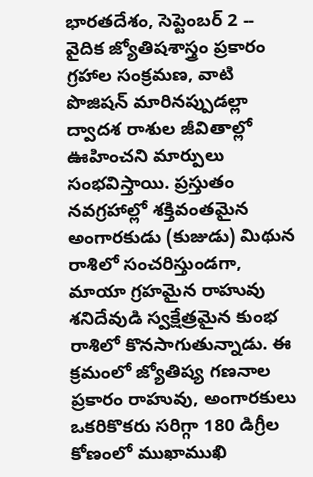భారతదేశం, సెప్టెంబర్ 2 -- వైదిక జ్యోతిషశాస్త్రం ప్రకారం గ్రహాల సంక్రమణ, వాటి పొజిషన్ మారినప్పుడల్లా ద్వాదశ రాశుల జీవితాల్లో ఊహించని మార్పులు సంభవిస్తాయి. ప్రస్తుతం నవగ్రహాల్లో శక్తివంతమైన అంగారకుడు (కుజుడు) మిథున రాశిలో సంచరిస్తుండగా, మాయా గ్రహమైన రాహువు శనిదేవుడి స్వక్షేత్రమైన కుంభ రాశిలో కొనసాగుతున్నాడు. ఈ క్రమంలో జ్యోతిష్య గణనాల ప్రకారం రాహువు, అంగారకులు ఒకరికొకరు సరిగ్గా 180 డిగ్రీల కోణంలో ముఖాముఖి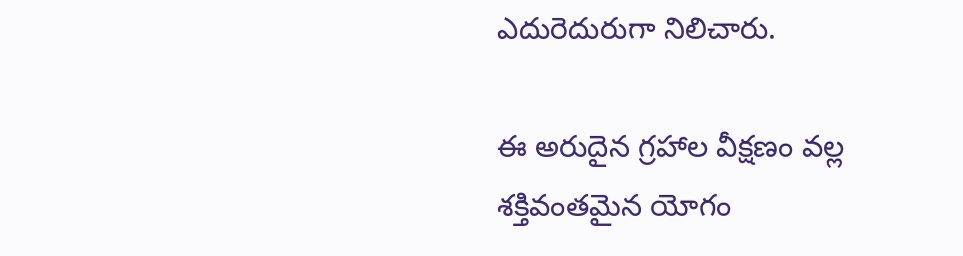ఎదురెదురుగా నిలిచారు.

ఈ అరుదైన గ్రహాల వీక్షణం వల్ల శక్తివంతమైన యోగం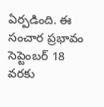ఏర్పడింది. ఈ సంచార ప్రభావం సెప్టెంబర్ 18 వరకు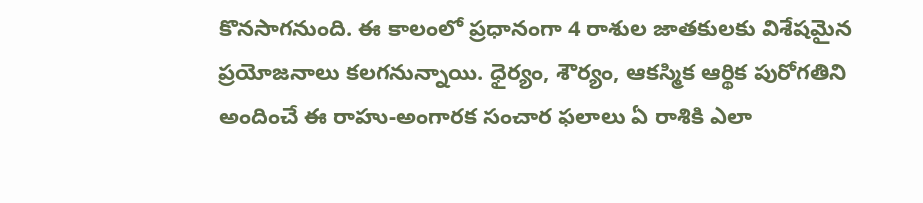కొనసాగనుంది. ఈ కాలంలో ప్రధానంగా 4 రాశుల జాతకులకు విశేషమైన ప్రయోజనాలు కలగనున్నాయి. ధైర్యం, శౌర్యం, ఆకస్మిక ఆర్థిక పురోగతిని అందించే ఈ రాహు-అంగారక సంచార ఫలాలు ఏ రాశికి ఎలా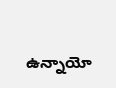ఉన్నాయో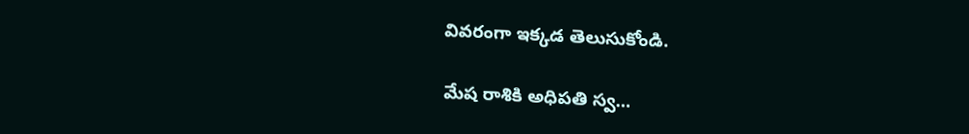వివరంగా ఇక్కడ తెలుసుకోండి.

మేష రాశికి అధిపతి స్వ...